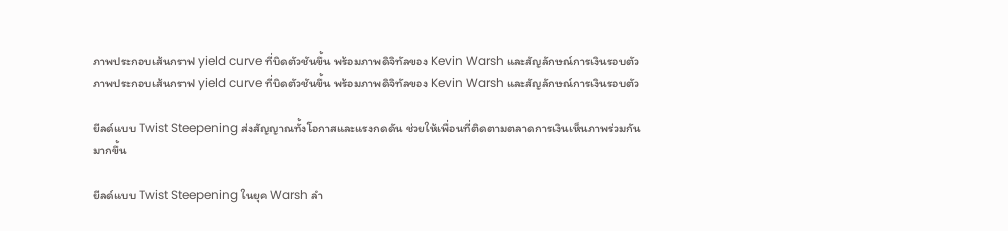ภาพประกอบเส้นกราฟ yield curve ที่บิดตัวชันขึ้น พร้อมภาพดิจิทัลของ Kevin Warsh และสัญลักษณ์การเงินรอบตัว
ภาพประกอบเส้นกราฟ yield curve ที่บิดตัวชันขึ้น พร้อมภาพดิจิทัลของ Kevin Warsh และสัญลักษณ์การเงินรอบตัว

ยีลด์แบบ Twist Steepening ส่งสัญญาณทั้งโอกาสและแรงกดดัน ช่วยให้เพื่อนที่ติดตามตลาดการเงินเห็นภาพร่วมกันมากขึ้น

ยีลด์แบบ Twist Steepening ในยุค Warsh ลำ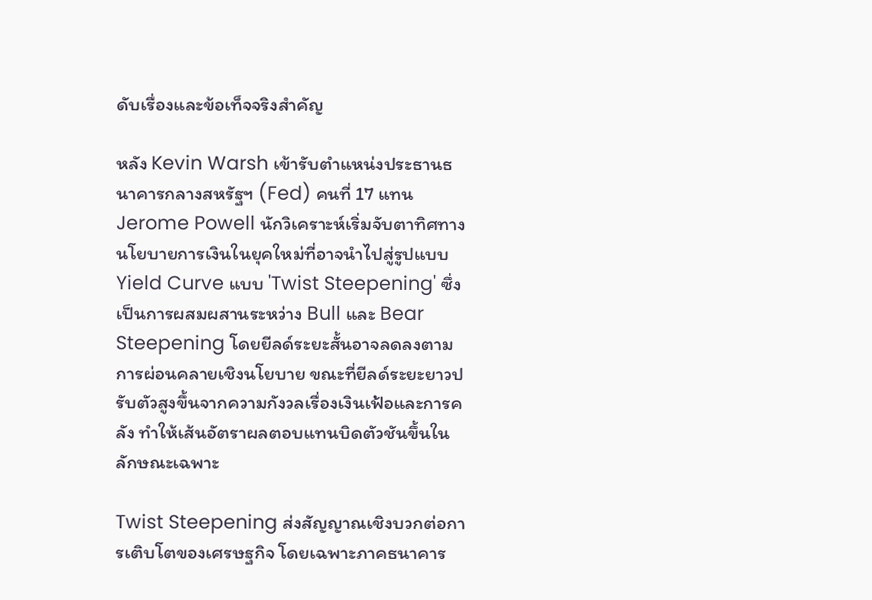ดับเรื่องและข้อเท็จจริงสำคัญ

หลัง Kevin Warsh เข้ารับตำแหน่งประธานธนาคารกลางสหรัฐฯ (Fed) คนที่ 17 แทน Jerome Powell นักวิเคราะห์เริ่มจับตาทิศทางนโยบายการเงินในยุคใหม่ที่อาจนำไปสู่รูปแบบ Yield Curve แบบ 'Twist Steepening' ซึ่งเป็นการผสมผสานระหว่าง Bull และ Bear Steepening โดยยีลด์ระยะสั้นอาจลดลงตามการผ่อนคลายเชิงนโยบาย ขณะที่ยีลด์ระยะยาวปรับตัวสูงขึ้นจากความกังวลเรื่องเงินเฟ้อและการคลัง ทำให้เส้นอัตราผลตอบแทนบิดตัวชันขึ้นในลักษณะเฉพาะ

Twist Steepening ส่งสัญญาณเชิงบวกต่อการเติบโตของเศรษฐกิจ โดยเฉพาะภาคธนาคาร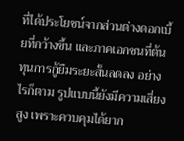ที่ได้ประโยชน์จากส่วนต่างดอกเบี้ยที่กว้างขึ้น และภาคเอกชนที่ต้นทุนการกู้ยืมระยะสั้นลดลง อย่างไรก็ตาม รูปแบบนี้ยังมีความเสี่ยงสูง เพราะควบคุมได้ยาก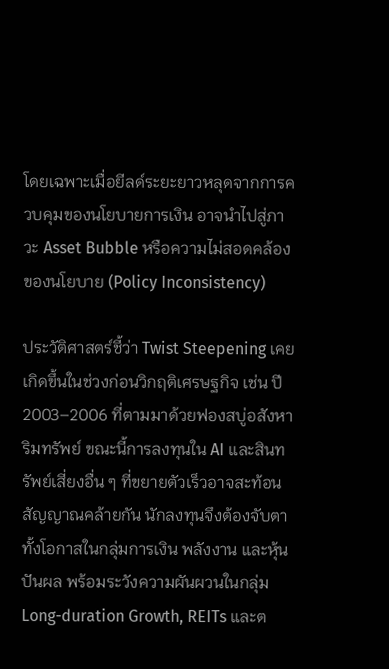โดยเฉพาะเมื่อยีลด์ระยะยาวหลุดจากการควบคุมของนโยบายการเงิน อาจนำไปสู่ภาวะ Asset Bubble หรือความไม่สอดคล้องของนโยบาย (Policy Inconsistency)

ประวัติศาสตร์ชี้ว่า Twist Steepening เคยเกิดขึ้นในช่วงก่อนวิกฤติเศรษฐกิจ เช่น ปี 2003–2006 ที่ตามมาด้วยฟองสบู่อสังหาริมทรัพย์ ขณะนี้การลงทุนใน AI และสินทรัพย์เสี่ยงอื่น ๆ ที่ขยายตัวเร็วอาจสะท้อนสัญญาณคล้ายกัน นักลงทุนจึงต้องจับตาทั้งโอกาสในกลุ่มการเงิน พลังงาน และหุ้นปันผล พร้อมระวังความผันผวนในกลุ่ม Long-duration Growth, REITs และต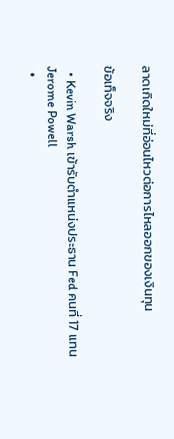ลาดเกิดใหม่ที่อ่อนไหวต่อการไหลออกของเงินทุน

ข้อเท็จจริง

  • Kevin Warsh เข้ารับตำแหน่งประธาน Fed คนที่ 17 แทน Jerome Powell
  •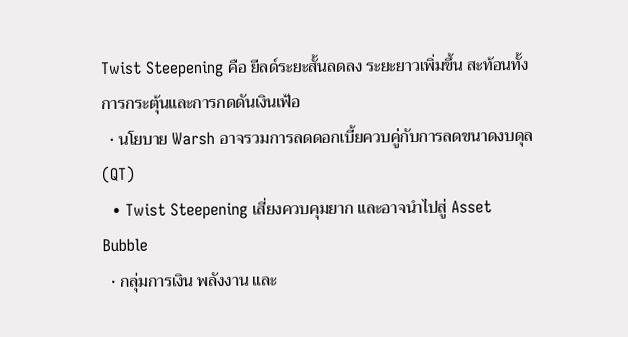Twist Steepening คือ ยีลด์ระยะสั้นลดลง ระยะยาวเพิ่มขึ้น สะท้อนทั้งการกระตุ้นและการกดดันเงินเฟ้อ
  • นโยบาย Warsh อาจรวมการลดดอกเบี้ยควบคู่กับการลดขนาดงบดุล (QT)
  • Twist Steepening เสี่ยงควบคุมยาก และอาจนำไปสู่ Asset Bubble
  • กลุ่มการเงิน พลังงาน และ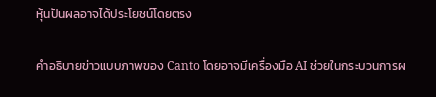หุ้นปันผลอาจได้ประโยชน์โดยตรง

คำอธิบายข่าวแบบภาพของ Canto โดยอาจมีเครื่องมือ AI ช่วยในกระบวนการผ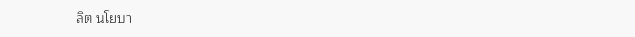ลิต นโยบา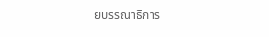ยบรรณาธิการ